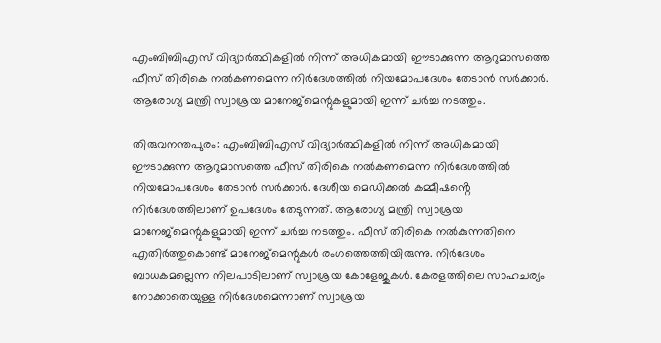എംബിബിഎസ് വിദ്യാർത്ഥികളിൽ നിന്ന് അധികമായി ഈടാക്കുന്ന ആറുമാസത്തെ ഫീസ് തിരികെ നൽകണമെന്ന നിർദേശത്തിൽ നിയമോപദേശം തേടാൻ സർക്കാർ. ആരോഗ്യ മന്ത്രി സ്വാശ്രയ മാനേജ്മെന്റുകളുമായി ഇന്ന് ചർച്ച നടത്തും.

തിരുവനന്തപുരം: എംബിബിഎസ് വിദ്യാർത്ഥികളിൽ നിന്ന് അധികമായി ഈടാക്കുന്ന ആറുമാസത്തെ ഫീസ് തിരികെ നൽകണമെന്ന നിർദേശത്തിൽ നിയമോപദേശം തേടാൻ സർക്കാർ. ദേശീയ മെഡിക്കൽ കമ്മീഷൻ്റെ നിർദേശത്തിലാണ് ഉപദേശം തേടുന്നത്. ആരോഗ്യ മന്ത്രി സ്വാശ്രയ മാനേജ്മെന്റുകളുമായി ഇന്ന് ചർച്ച നടത്തും. ഫീസ് തിരികെ നൽകുന്നതിനെ എതിർത്തുകൊണ്ട് മാനേജ്മെന്റുകൾ രംഗത്തെത്തിയിരുന്നു. നിർദേശം ബാധകമല്ലെന്ന നിലപാടിലാണ് സ്വാശ്രയ കോളേജുകൾ. കേരളത്തിലെ സാഹചര്യം നോക്കാതെയുള്ള നിർദേശമെന്നാണ് സ്വാശ്രയ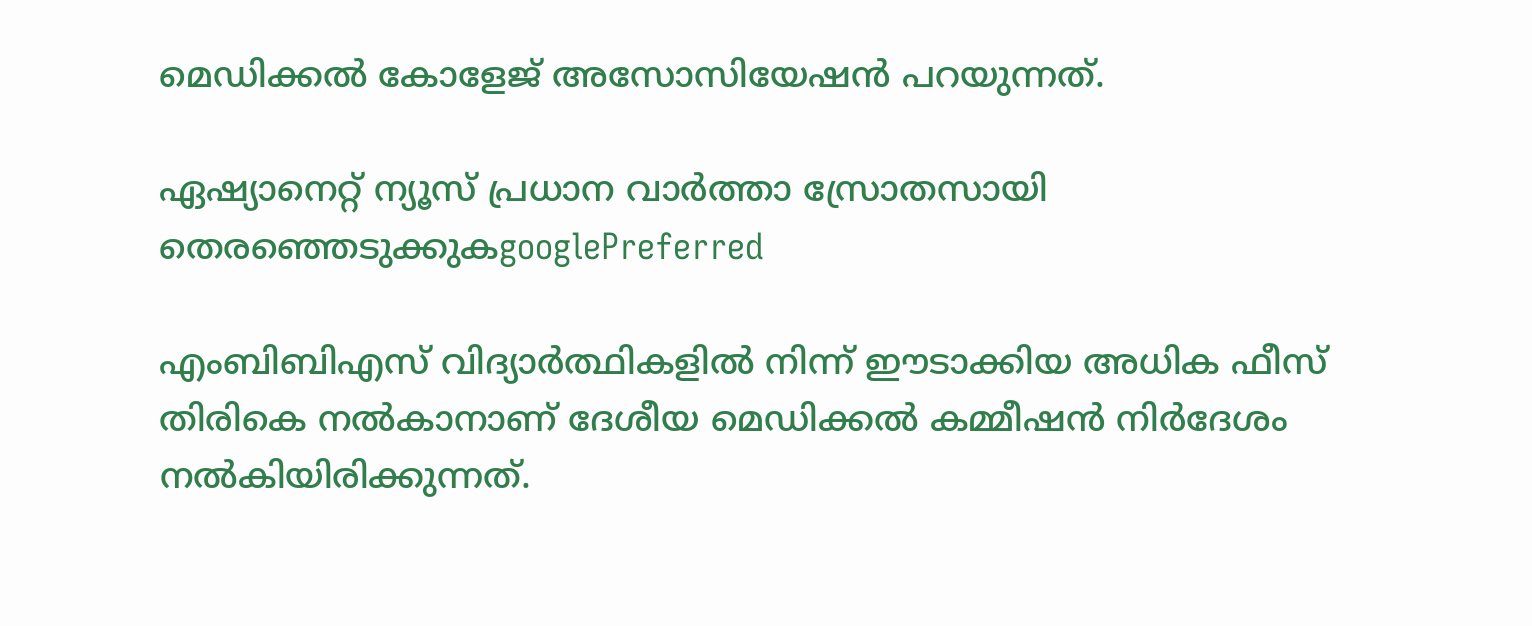മെഡിക്കൽ കോളേജ് അസോസിയേഷൻ പറയുന്നത്.

ഏഷ്യാനെറ്റ് ന്യൂസ് പ്രധാന വാർത്താ സ്രോതസായി തെരഞ്ഞെടുക്കുകgooglePreferred

എംബിബിഎസ് വിദ്യാർത്ഥികളിൽ നിന്ന് ഈടാക്കിയ അധിക ഫീസ് തിരികെ നൽകാനാണ് ദേശീയ മെഡിക്കൽ കമ്മീഷൻ നിർദേശം നൽകിയിരിക്കുന്നത്.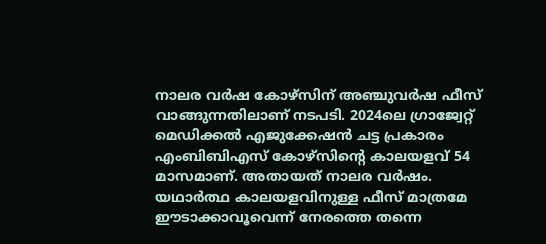നാലര വർഷ കോഴ്സിന് അഞ്ചുവർഷ ഫീസ് വാങ്ങുന്നതിലാണ് നടപടി. 2024ലെ ഗ്രാജ്വേറ്റ് മെഡിക്കൽ എജുക്കേഷൻ ചട്ട പ്രകാരം എംബിബിഎസ് കോഴ്സിന്റെ കാലയളവ് 54 മാസമാണ്. അതായത് നാലര വർഷം. യഥാർത്ഥ കാലയളവിനുള്ള ഫീസ് മാത്രമേ ഈടാക്കാവൂവെന്ന് നേരത്തെ തന്നെ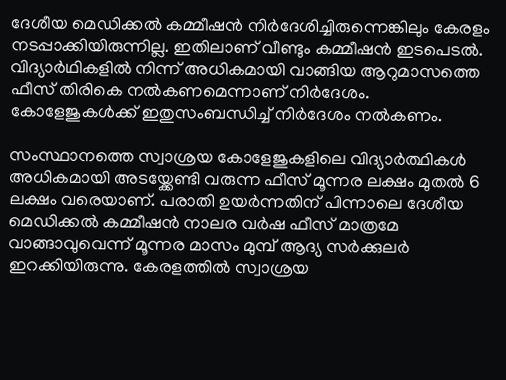ദേശീയ മെഡിക്കൽ കമ്മീഷൻ നിർദേശിച്ചിരുന്നെങ്കിലും കേരളം നടപ്പാക്കിയിരുന്നില്ല. ഇതിലാണ് വീണ്ടും കമ്മീഷൻ ഇടപെടൽ. വിദ്യാർഥികളിൽ നിന്ന് അധികമായി വാങ്ങിയ ആറുമാസത്തെ ഫീസ് തിരികെ നൽകണമെന്നാണ് നിർദേശം. കോളേജുകൾക്ക് ഇതുസംബന്ധിച്ച് നിർദേശം നൽകണം.

സംസ്ഥാനത്തെ സ്വാശ്രയ കോളേജുകളിലെ വിദ്യാർത്ഥികൾ അധികമായി അടയ്ക്കേണ്ടി വരുന്ന ഫീസ് മൂന്നര ലക്ഷം മുതൽ 6 ലക്ഷം വരെയാണ്. പരാതി ഉയർന്നതിന് പിന്നാലെ ദേശീയ മെഡിക്കൽ കമ്മീഷൻ നാലര വർഷ ഫീസ് മാത്രമേ വാങ്ങാവുവെന്ന് മൂന്നര മാസം മുമ്പ് ആദ്യ സർക്കുലർ ഇറക്കിയിരുന്നു. കേരളത്തിൽ സ്വാശ്രയ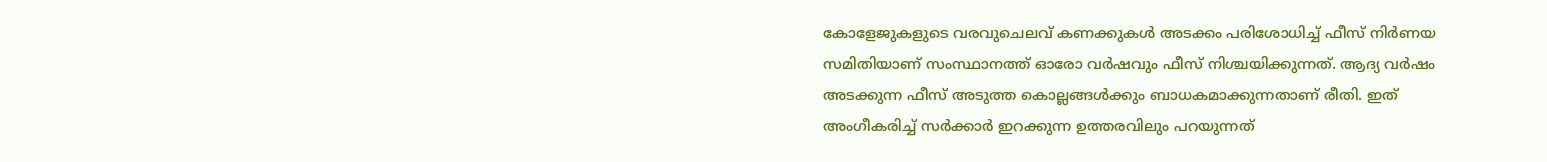കോളേജുകളുടെ വരവുചെലവ് കണക്കുകൾ അടക്കം പരിശോധിച്ച് ഫീസ് നിർണയ സമിതിയാണ് സംസ്ഥാനത്ത് ഓരോ വർഷവും ഫീസ് നിശ്ചയിക്കുന്നത്. ആദ്യ വർഷം അടക്കുന്ന ഫീസ് അടുത്ത കൊല്ലങ്ങൾക്കും ബാധകമാക്കുന്നതാണ് രീതി. ഇത് അംഗീകരിച്ച് സർക്കാർ ഇറക്കുന്ന ഉത്തരവിലും പറയുന്നത്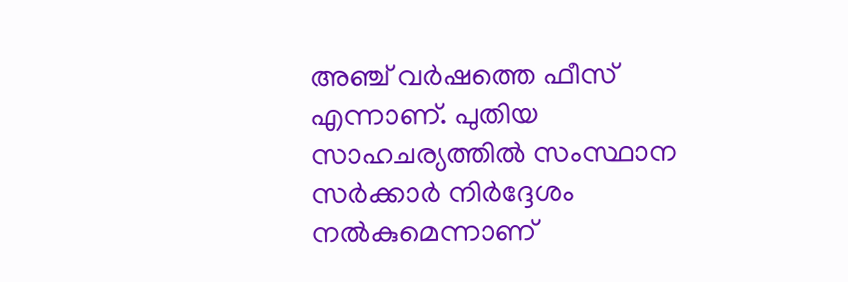അ‍ഞ്ച് വർഷത്തെ ഫീസ് എന്നാണ്. പുതിയ സാഹചര്യത്തിൽ സംസ്ഥാന സർക്കാർ നിർദ്ദേശം നൽകുമെന്നാണ്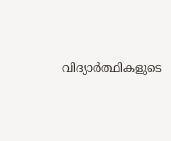വിദ്യാർത്ഥികളുടെ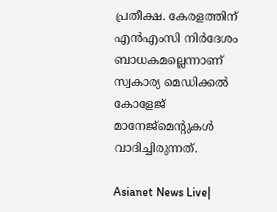പ്രതീക്ഷ. കേരളത്തിന് എൻഎംസി നിർദേശം ബാധകമല്ലെന്നാണ് സ്വകാര്യ മെഡിക്കൽ കോളേജ് മാനേജ്മെന്റുകൾ വാദിച്ചിരുന്നത്.

Asianet News Live|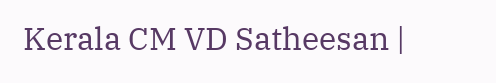Kerala CM VD Satheesan |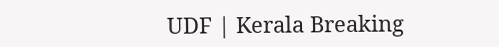UDF | Kerala Breaking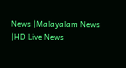News |Malayalam News |HD Live News